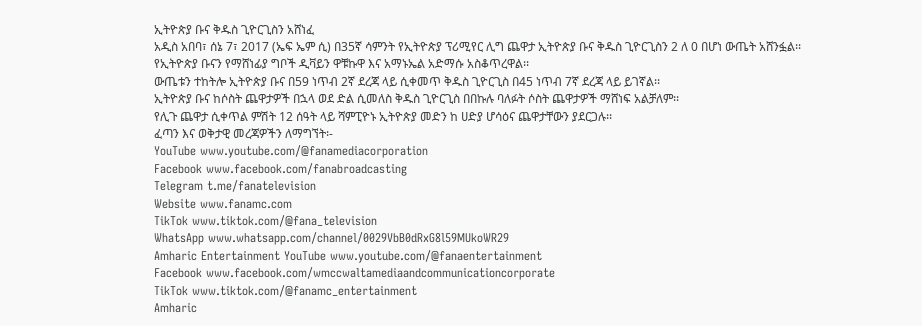ኢትዮጵያ ቡና ቅዱስ ጊዮርጊስን አሸነፈ
አዲስ አበባ፣ ሰኔ 7፣ 2017 (ኤፍ ኤም ሲ) በ35ኛ ሳምንት የኢትዮጵያ ፕሪሚየር ሊግ ጨዋታ ኢትዮጵያ ቡና ቅዱስ ጊዮርጊስን 2 ለ 0 በሆነ ውጤት አሸንፏል፡፡
የኢትዮጵያ ቡናን የማሸነፊያ ግቦች ዲቫይን ዋቹኩዋ እና አማኑኤል አድማሱ አስቆጥረዋል፡፡
ውጤቱን ተከትሎ ኢትዮጵያ ቡና በ59 ነጥብ 2ኛ ደረጃ ላይ ሲቀመጥ ቅዱስ ጊዮርጊስ በ45 ነጥብ 7ኛ ደረጃ ላይ ይገኛል፡፡
ኢትዮጵያ ቡና ከሶስት ጨዋታዎች በኋላ ወደ ድል ሲመለስ ቅዱስ ጊዮርጊስ በበኩሉ ባለፉት ሶስት ጨዋታዎች ማሸነፍ አልቻለም፡፡
የሊጉ ጨዋታ ሲቀጥል ምሽት 12 ሰዓት ላይ ሻምፒዮኑ ኢትዮጵያ መድን ከ ሀድያ ሆሳዕና ጨዋታቸውን ያደርጋሉ፡፡
ፈጣን እና ወቅታዊ መረጃዎችን ለማግኘት፡-
YouTube www.youtube.com/@fanamediacorporation
Facebook www.facebook.com/fanabroadcasting
Telegram t.me/fanatelevision
Website www.fanamc.com
TikTok www.tiktok.com/@fana_television
WhatsApp www.whatsapp.com/channel/0029VbB0dRxG8l59MUkoWR29
Amharic Entertainment YouTube www.youtube.com/@fanaentertainment
Facebook www.facebook.com/wmccwaltamediaandcommunicationcorporate
TikTok www.tiktok.com/@fanamc_entertainment
Amharic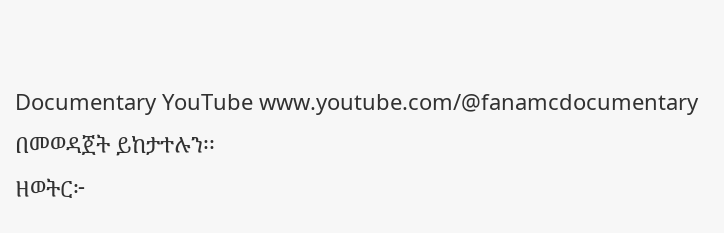Documentary YouTube www.youtube.com/@fanamcdocumentary በመወዳጀት ይከታተሉን፡፡
ዘወትር፦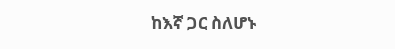ከእኛ ጋር ስለሆኑ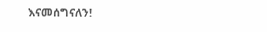እናመሰግናለን!